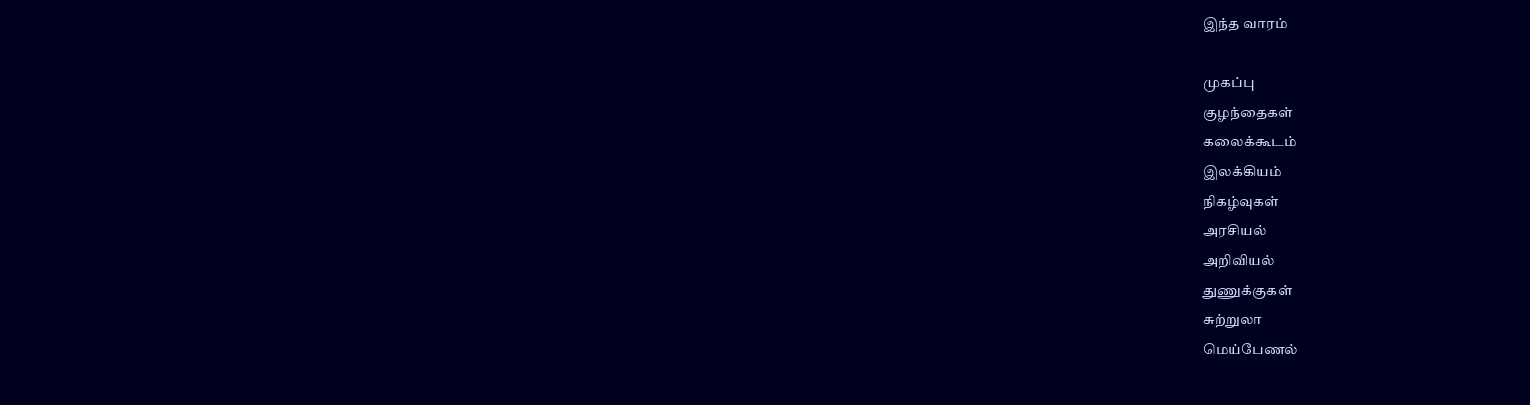இந்த வாரம்

முகப்பு
குழந்தைகள்
கலைக்கூடம்
இலக்கியம்
நிகழ்வுகள்
அரசியல்
அறிவியல்
துணுக்குகள்
சுற்றுலா
மெய்பேணல்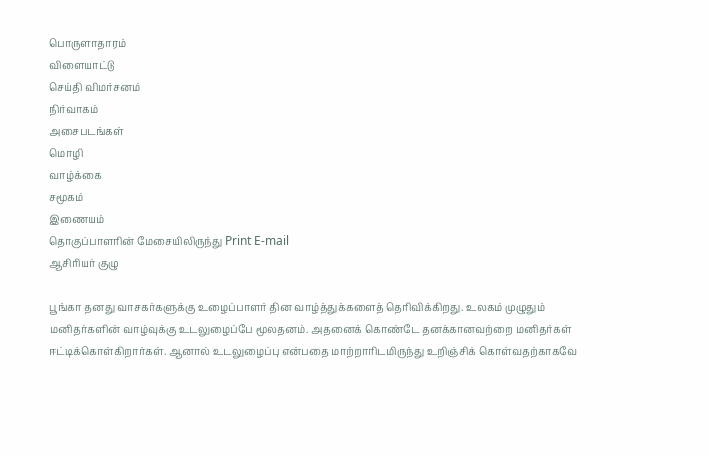பொருளாதாரம்
விளையாட்டு
செய்தி விமர்சனம்
நிர்வாகம்
அசைபடங்கள்
மொழி
வாழ்க்கை
சமூகம்
இணையம்
தொகுப்பாளரின் மேசையிலிருந்து Print E-mail
ஆசிரியர் குழு

பூங்கா தனது வாசகர்களுக்கு உழைப்பாளர் தின வாழ்த்துக்களைத் தெரிவிக்கிறது. உலகம் முழுதும் மனிதர்களின் வாழ்வுக்கு உடலுழைப்பே மூலதனம். அதனைக் கொண்டே தனக்கானவற்றை மனிதர்கள் ஈட்டிக்கொள்கிறார்கள். ஆனால் உடலுழைப்பு என்பதை மாற்றாரிடமிருந்து உறிஞ்சிக் கொள்வதற்காகவே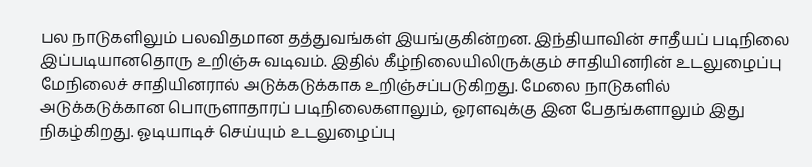பல நாடுகளிலும் பலவிதமான தத்துவங்கள் இயங்குகின்றன. இந்தியாவின் சாதீயப் படிநிலை இப்படியானதொரு உறிஞ்சு வடிவம். இதில் கீழ்நிலையிலிருக்கும் சாதியினரின் உடலுழைப்பு மேநிலைச் சாதியினரால் அடுக்கடுக்காக உறிஞ்சப்படுகிறது. மேலை நாடுகளில் அடுக்கடுக்கான பொருளாதாரப் படிநிலைகளாலும், ஓரளவுக்கு இன பேதங்களாலும் இது நிகழ்கிறது. ஓடியாடிச் செய்யும் உடலுழைப்பு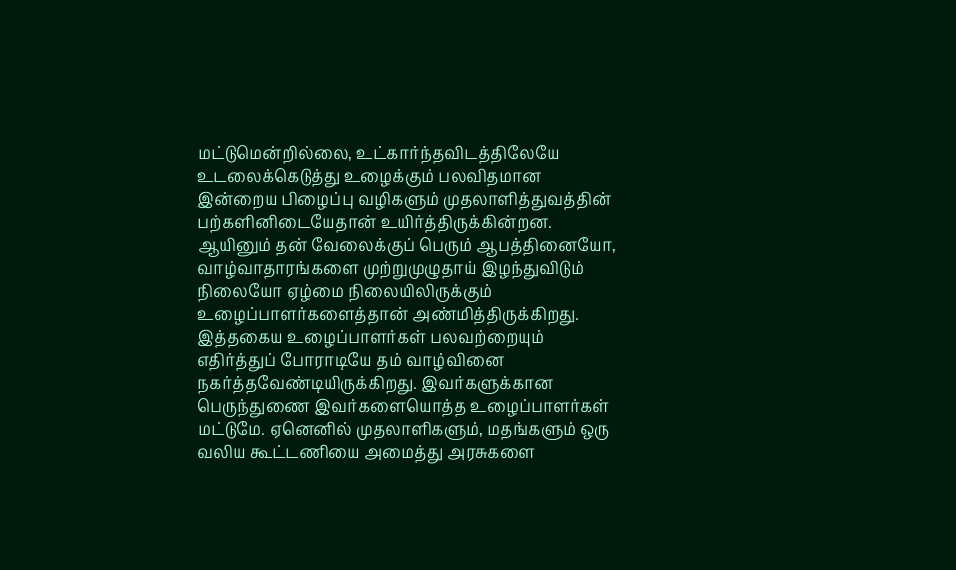மட்டுமென்றில்லை, உட்கார்ந்தவிடத்திலேயே உடலைக்கெடுத்து உழைக்கும் பலவிதமான இன்றைய பிழைப்பு வழிகளும் முதலாளித்துவத்தின் பற்களினிடையேதான் உயிர்த்திருக்கின்றன. ஆயினும் தன் வேலைக்குப் பெரும் ஆபத்தினையோ, வாழ்வாதாரங்களை முற்றுமுழுதாய் இழந்துவிடும் நிலையோ ஏழ்மை நிலையிலிருக்கும் உழைப்பாளர்களைத்தான் அண்மித்திருக்கிறது. இத்தகைய உழைப்பாளர்கள் பலவற்றையும் எதிர்த்துப் போராடியே தம் வாழ்வினை நகர்த்தவேண்டியிருக்கிறது. இவர்களுக்கான பெருந்துணை இவர்களையொத்த உழைப்பாளர்கள் மட்டுமே. ஏனெனில் முதலாளிகளும், மதங்களும் ஒரு வலிய கூட்டணியை அமைத்து அரசுகளை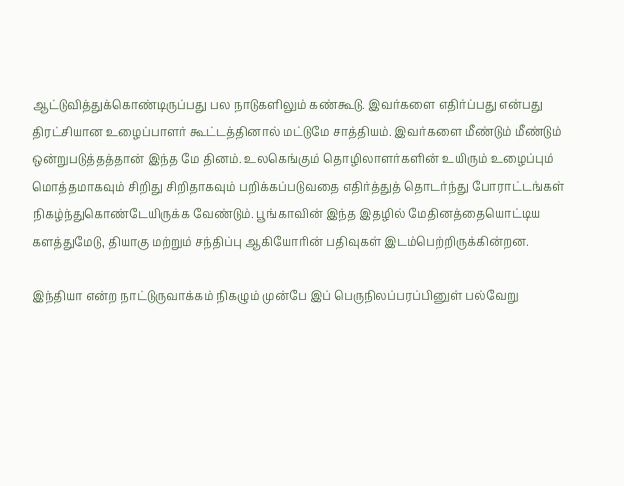ஆட்டுவித்துக்கொண்டிருப்பது பல நாடுகளிலும் கண்கூடு. இவர்களை எதிர்ப்பது என்பது திரட்சியான உழைப்பாளர் கூட்டத்தினால் மட்டுமே சாத்தியம். இவர்களை மீண்டும் மீண்டும் ஒன்றுபடுத்தத்தான் இந்த மே தினம். உலகெங்கும் தொழிலாளர்களின் உயிரும் உழைப்பும் மொத்தமாகவும் சிறிது சிறிதாகவும் பறிக்கப்படுவதை எதிர்த்துத் தொடர்ந்து போராட்டங்கள் நிகழ்ந்துகொண்டேயிருக்க வேண்டும். பூங்காவின் இந்த இதழில் மேதினத்தையொட்டிய களத்துமேடு, தியாகு மற்றும் சந்திப்பு ஆகியோரின் பதிவுகள் இடம்பெற்றிருக்கின்றன.

இந்தியா என்ற நாட்டுருவாக்கம் நிகழும் முன்பே இப் பெருநிலப்பரப்பினுள் பல்வேறு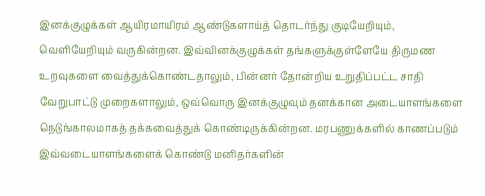இனக்குழுக்கள் ஆயிரமாயிரம் ஆண்டுகளாய்த் தொடர்ந்து குடியேறியும், வெளியேறியும் வருகின்றன. இவ்வினக்குழுக்கள் தங்களுக்குள்ளேயே திருமண உறவுகளை வைத்துக்கொண்டதாலும், பின்னர் தோன்றிய உறுதிப்பட்ட சாதி வேறுபாட்டு முறைகளாலும், ஒவ்வொரு இனக்குழுவும் தனக்கான அடையாளங்களை நெடுங்காலமாகத் தக்கவைத்துக் கொண்டிருக்கின்றன. மரபணுக்களில் காணப்படும் இவ்வடையாளங்களைக் கொண்டு மனிதர்களின்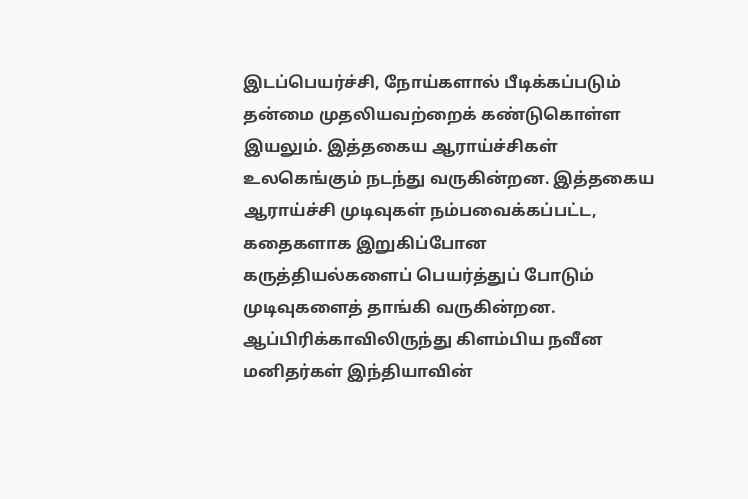இடப்பெயர்ச்சி, நோய்களால் பீடிக்கப்படும் தன்மை முதலியவற்றைக் கண்டுகொள்ள இயலும். இத்தகைய ஆராய்ச்சிகள் உலகெங்கும் நடந்து வருகின்றன. இத்தகைய ஆராய்ச்சி முடிவுகள் நம்பவைக்கப்பட்ட, கதைகளாக இறுகிப்போன கருத்தியல்களைப் பெயர்த்துப் போடும் முடிவுகளைத் தாங்கி வருகின்றன. ஆப்பிரிக்காவிலிருந்து கிளம்பிய நவீன மனிதர்கள் இந்தியாவின்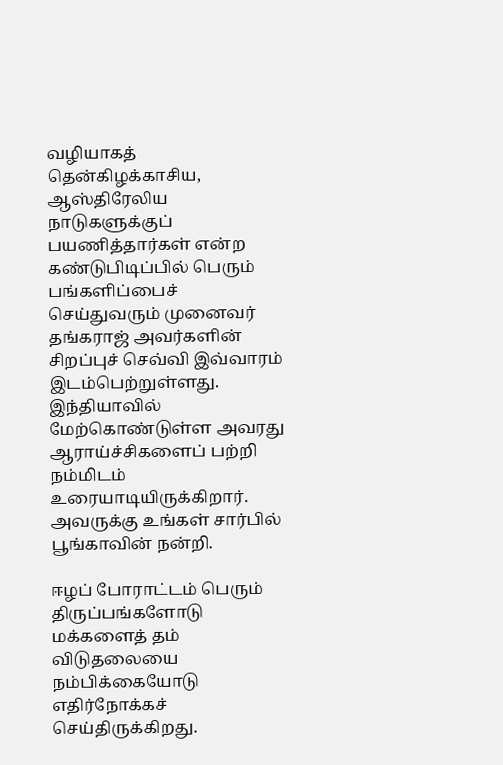வழியாகத் தென்கிழக்காசிய, ஆஸ்திரேலிய நாடுகளுக்குப் பயணித்தார்கள் என்ற கண்டுபிடிப்பில் பெரும் பங்களிப்பைச் செய்துவரும் முனைவர் தங்கராஜ் அவர்களின் சிறப்புச் செவ்வி இவ்வாரம் இடம்பெற்றுள்ளது. இந்தியாவில் மேற்கொண்டுள்ள அவரது ஆராய்ச்சிகளைப் பற்றி நம்மிடம் உரையாடியிருக்கிறார். அவருக்கு உங்கள் சார்பில் பூங்காவின் நன்றி.

ஈழப் போராட்டம் பெரும் திருப்பங்களோடு மக்களைத் தம் விடுதலையை நம்பிக்கையோடு எதிர்நோக்கச் செய்திருக்கிறது.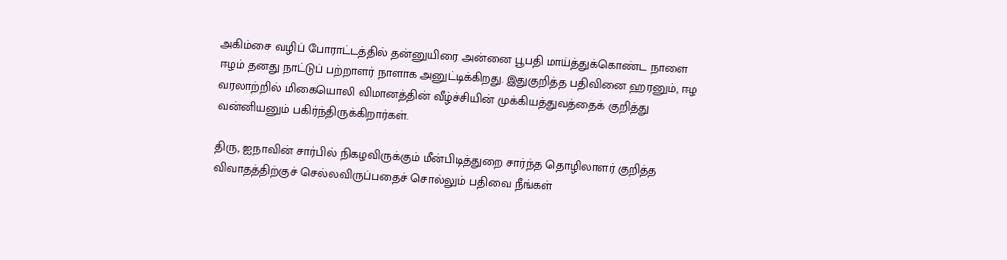அகிம்சை வழிப் போராட்டத்தில் தன்னுயிரை அன்னை பூபதி மாய்த்துக்கொண்ட நாளை ஈழம் தனது நாட்டுப் பற்றாளர் நாளாக அனுட்டிக்கிறது. இதுகுறித்த பதிவினை ஹரனும், ஈழ வரலாற்றில் மிகையொலி விமானத்தின் வீழ்ச்சியின் முக்கியத்துவத்தைக் குறித்து வன்னியனும் பகிர்ந்திருக்கிறார்கள்.

திரு, ஐநாவின் சார்பில் நிகழவிருக்கும் மீன்பிடித்துறை சார்ந்த தொழிலாளர் குறித்த விவாதத்திற்குச் செல்லவிருப்பதைச் சொல்லும் பதிவை நீங்கள்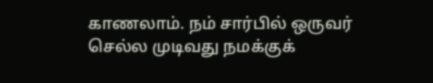காணலாம். நம் சார்பில் ஒருவர் செல்ல முடிவது நமக்குக்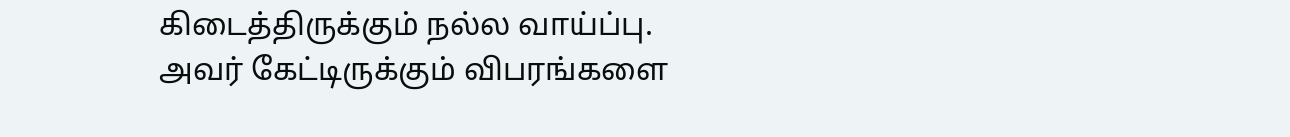கிடைத்திருக்கும் நல்ல வாய்ப்பு. அவர் கேட்டிருக்கும் விபரங்களை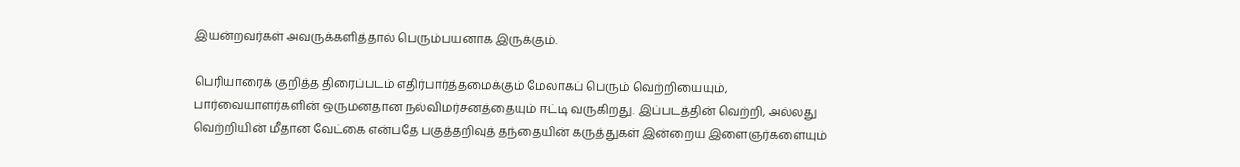இயன்றவர்கள் அவருக்களித்தால் பெரும்பயனாக இருக்கும்.

பெரியாரைக் குறித்த திரைப்படம் எதிர்பார்த்தமைக்கும் மேலாகப் பெரும் வெற்றியையும், பார்வையாளர்களின் ஒருமனதான நல்விமர்சனத்தையும் ஈட்டி வருகிறது. இப்படத்தின் வெற்றி, அல்லது வெற்றியின் மீதான வேட்கை என்பதே பகுத்தறிவுத் தந்தையின் கருத்துகள் இன்றைய இளைஞர்களையும்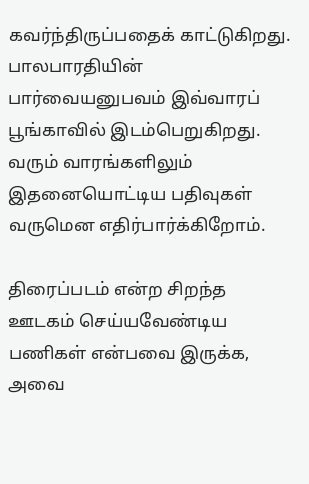கவர்ந்திருப்பதைக் காட்டுகிறது. பாலபாரதியின் பார்வையனுபவம் இவ்வாரப் பூங்காவில் இடம்பெறுகிறது. வரும் வாரங்களிலும் இதனையொட்டிய பதிவுகள் வருமென எதிர்பார்க்கிறோம்.

திரைப்படம் என்ற சிறந்த ஊடகம் செய்யவேண்டிய பணிகள் என்பவை இருக்க, அவை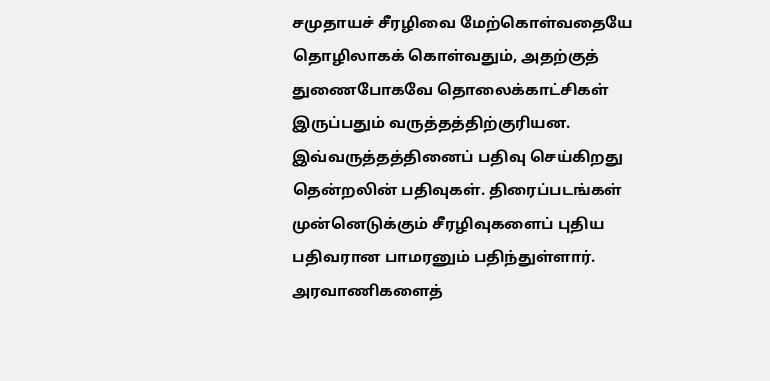சமுதாயச் சீரழிவை மேற்கொள்வதையே தொழிலாகக் கொள்வதும், அதற்குத் துணைபோகவே தொலைக்காட்சிகள் இருப்பதும் வருத்தத்திற்குரியன. இவ்வருத்தத்தினைப் பதிவு செய்கிறது தென்றலின் பதிவுகள். திரைப்படங்கள் முன்னெடுக்கும் சீரழிவுகளைப் புதிய பதிவரான பாமரனும் பதிந்துள்ளார். அரவாணிகளைத்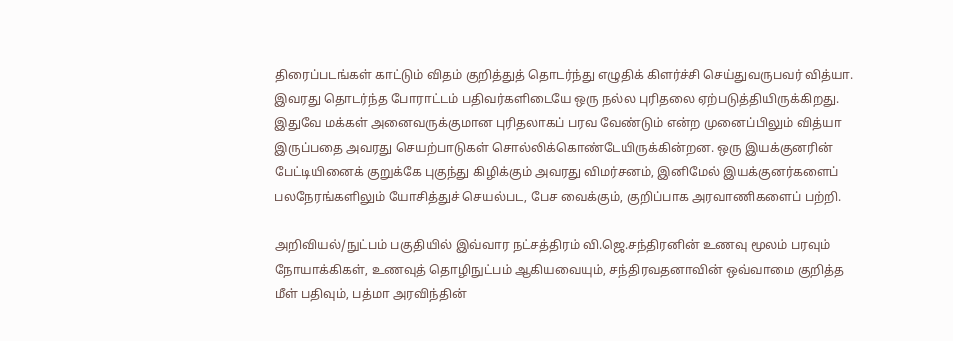திரைப்படங்கள் காட்டும் விதம் குறித்துத் தொடர்ந்து எழுதிக் கிளர்ச்சி செய்துவருபவர் வித்யா. இவரது தொடர்ந்த போராட்டம் பதிவர்களிடையே ஒரு நல்ல புரிதலை ஏற்படுத்தியிருக்கிறது. இதுவே மக்கள் அனைவருக்குமான புரிதலாகப் பரவ வேண்டும் என்ற முனைப்பிலும் வித்யா இருப்பதை அவரது செயற்பாடுகள் சொல்லிக்கொண்டேயிருக்கின்றன. ஒரு இயக்குனரின் பேட்டியினைக் குறுக்கே புகுந்து கிழிக்கும் அவரது விமர்சனம், இனிமேல் இயக்குனர்களைப் பலநேரங்களிலும் யோசித்துச் செயல்பட, பேச வைக்கும், குறிப்பாக அரவாணிகளைப் பற்றி.

அறிவியல்/நுட்பம் பகுதியில் இவ்வார நட்சத்திரம் வி.ஜெ.சந்திரனின் உணவு மூலம் பரவும் நோயாக்கிகள், உணவுத் தொழிநுட்பம் ஆகியவையும், சந்திரவதனாவின் ஒவ்வாமை குறித்த மீள் பதிவும், பத்மா அரவிந்தின்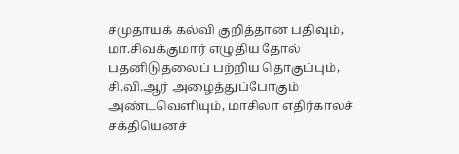சமுதாயக் கல்வி குறித்தான பதிவும், மா.சிவக்குமார் எழுதிய தோல் பதனிடுதலைப் பற்றிய தொகுப்பும், சி.வி.ஆர் அழைத்துப்போகும் அண்டவெளியும், மாசிலா எதிர்காலச் சக்தியெனச்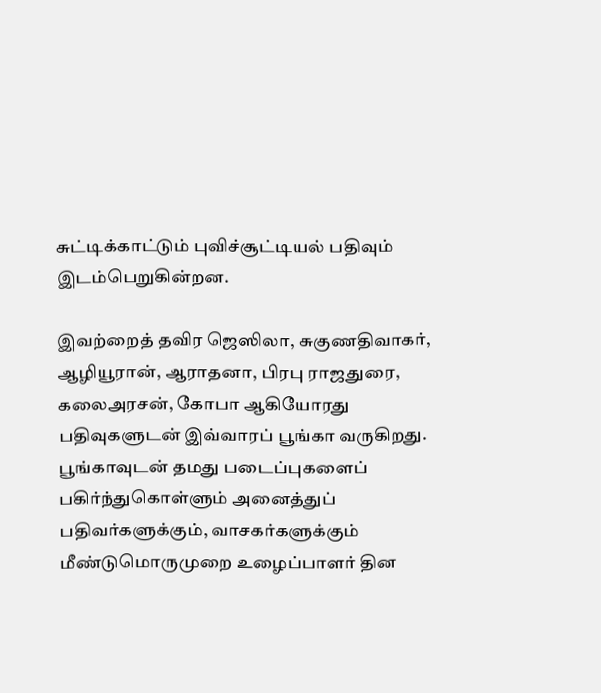சுட்டிக்காட்டும் புவிச்சூட்டியல் பதிவும் இடம்பெறுகின்றன.

இவற்றைத் தவிர ஜெஸிலா, சுகுணதிவாகர், ஆழியூரான், ஆராதனா, பிரபு ராஜதுரை, கலைஅரசன், கோபா ஆகியோரது பதிவுகளுடன் இவ்வாரப் பூங்கா வருகிறது. பூங்காவுடன் தமது படைப்புகளைப் பகிர்ந்துகொள்ளும் அனைத்துப் பதிவர்களுக்கும், வாசகர்களுக்கும் மீண்டுமொருமுறை உழைப்பாளர் தின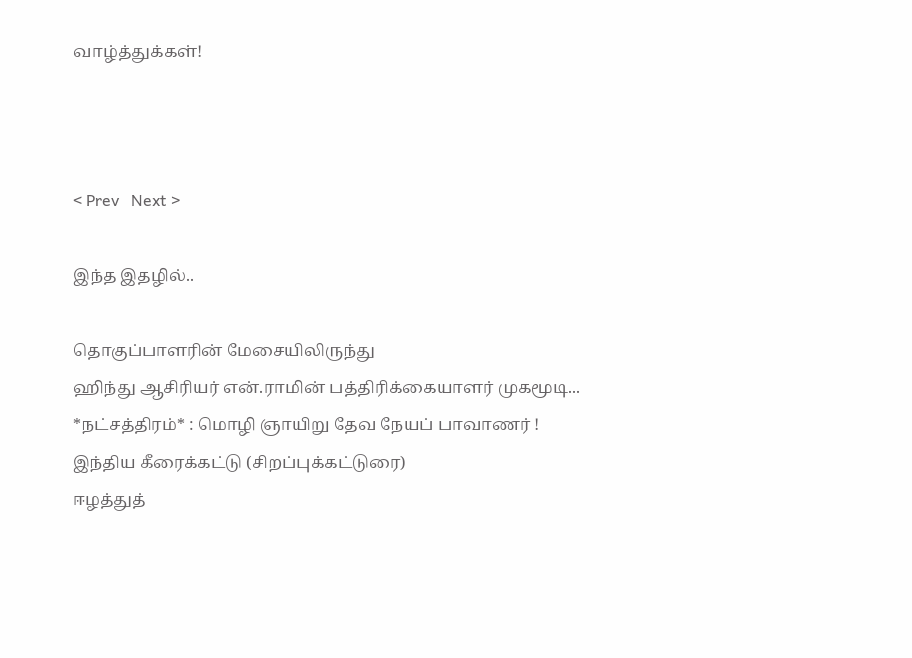வாழ்த்துக்கள்!



< Prev   Next >

இந்த இதழில்..

தொகுப்பாளரின் மேசையிலிருந்து
ஹிந்து ஆசிரியர் என்.ராமின் பத்திரிக்கையாளர் முகமூடி...
*நட்சத்திரம்* : மொழி ஞாயிறு தேவ நேயப் பாவாணர் !
இந்திய கீரைக்கட்டு (சிறப்புக்கட்டுரை)
ஈழத்துத்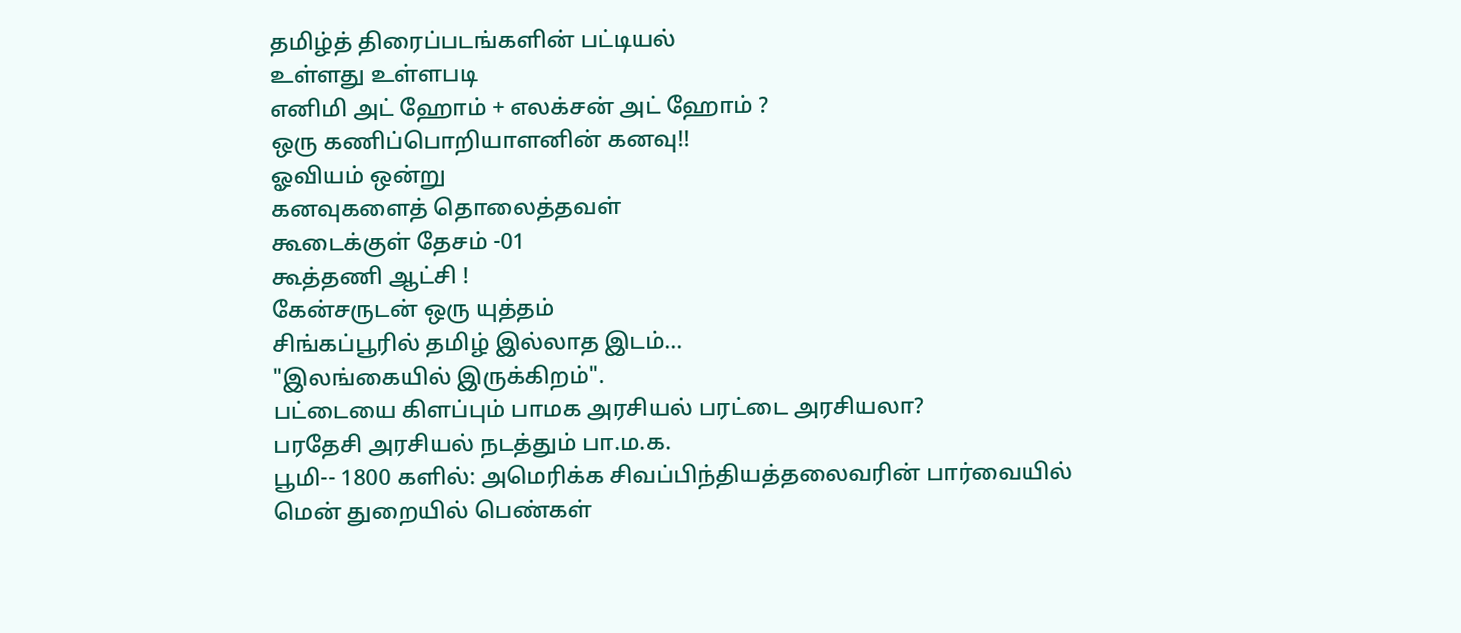தமிழ்த் திரைப்படங்களின் பட்டியல்
உள்ளது உள்ளபடி
எனிமி அட் ஹோம் + எலக்சன் அட் ஹோம் ?
ஒரு கணிப்பொறியாளனின் கனவு!!
ஓவியம் ஒன்று
கனவுகளைத் தொலைத்தவள்
கூடைக்குள் தேசம் -01
கூத்தணி ஆட்சி !
கேன்சருடன் ஒரு யுத்தம்
சிங்கப்பூரில் தமிழ் இல்லாத இடம்...
"இலங்கையில் இருக்கிறம்".
பட்டையை கிளப்பும் பாமக அரசியல் பரட்டை அரசியலா?
பரதேசி அரசியல் நடத்தும் பா.ம.க.
பூமி-- 1800 களில்: அமெரிக்க சிவப்பிந்தியத்தலைவரின் பார்வையில்
மென் துறையில் பெண்கள்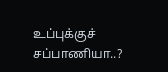உப்புக்குச் சப்பாணியா..?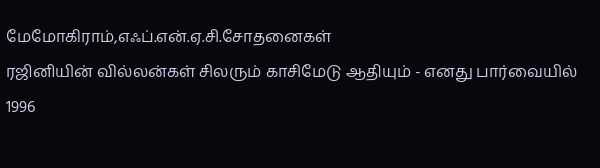மேமோகிராம்,எஃப்.என்.ஏ.சி.சோதனைகள்
ரஜினியின் வில்லன்கள் சிலரும் காசிமேடு ஆதியும் - எனது பார்வையில்
1996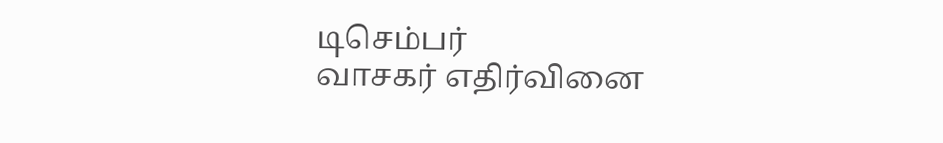டிசெம்பர்
வாசகர் எதிர்வினை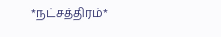*நட்சத்திரம்*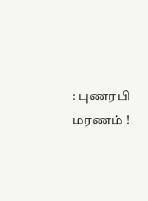: புணரபி மரணம் !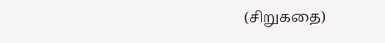(சிறுகதை)